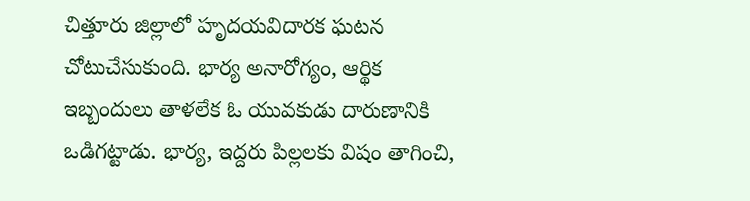చిత్తూరు జిల్లాలో హృదయవిదారక ఘటన చోటుచేసుకుంది. భార్య అనారోగ్యం, ఆర్థిక ఇబ్బందులు తాళలేక ఓ యువకుడు దారుణానికి ఒడిగట్టాడు. భార్య, ఇద్దరు పిల్లలకు విషం తాగించి,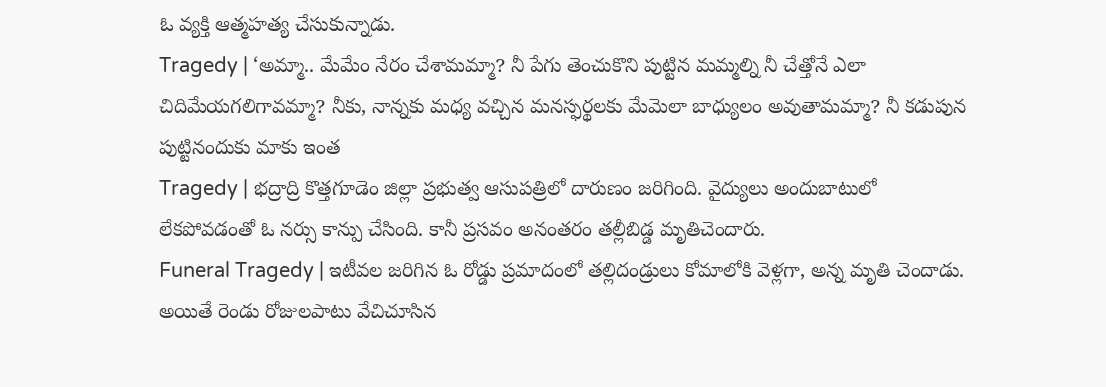ఓ వ్యక్తి ఆత్మహత్య చేసుకున్నాడు.
Tragedy | ‘అమ్మా.. మేమేం నేరం చేశామమ్మా? నీ పేగు తెంచుకొని పుట్టిన మమ్మల్ని నీ చేత్తోనే ఎలా చిదిమేయగలిగావమ్మా? నీకు, నాన్నకు మధ్య వచ్చిన మనస్ఫర్థలకు మేమెలా బాధ్యులం అవుతామమ్మా? నీ కడుపున పుట్టినందుకు మాకు ఇంత
Tragedy | భద్రాద్రి కొత్తగూడెం జిల్లా ప్రభుత్వ ఆసుపత్రిలో దారుణం జరిగింది. వైద్యులు అందుబాటులో లేకపోవడంతో ఓ నర్సు కాన్పు చేసింది. కానీ ప్రసవం అనంతరం తల్లీబిడ్డ మృతిచెందారు.
Funeral Tragedy | ఇటీవల జరిగిన ఓ రోడ్డు ప్రమాదంలో తల్లిదండ్రులు కోమాలోకి వెళ్లగా, అన్న మృతి చెందాడు. అయితే రెండు రోజులపాటు వేచిచూసిన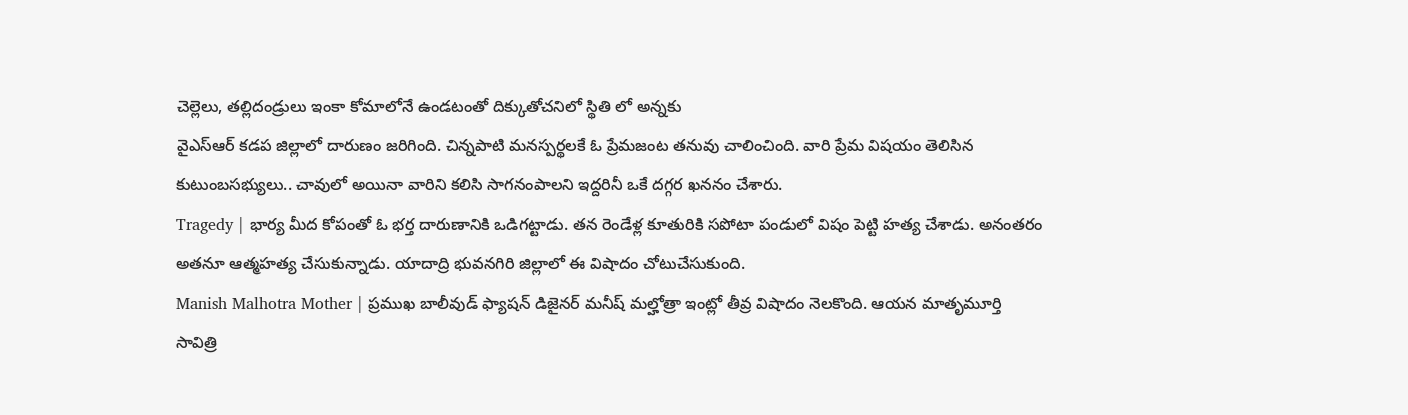చెల్లెలు, తల్లిదండ్రులు ఇంకా కోమాలోనే ఉండటంతో దిక్కుతోచనిలో స్థితి లో అన్నకు
వైఎస్ఆర్ కడప జిల్లాలో దారుణం జరిగింది. చిన్నపాటి మనస్పర్థలకే ఓ ప్రేమజంట తనువు చాలించింది. వారి ప్రేమ విషయం తెలిసిన కుటుంబసభ్యులు.. చావులో అయినా వారిని కలిసి సాగనంపాలని ఇద్దరినీ ఒకే దగ్గర ఖననం చేశారు.
Tragedy | భార్య మీద కోపంతో ఓ భర్త దారుణానికి ఒడిగట్టాడు. తన రెండేళ్ల కూతురికి సపోటా పండులో విషం పెట్టి హత్య చేశాడు. అనంతరం అతనూ ఆత్మహత్య చేసుకున్నాడు. యాదాద్రి భువనగిరి జిల్లాలో ఈ విషాదం చోటుచేసుకుంది.
Manish Malhotra Mother | ప్రముఖ బాలీవుడ్ ఫ్యాషన్ డిజైనర్ మనీష్ మల్హోత్రా ఇంట్లో తీవ్ర విషాదం నెలకొంది. ఆయన మాతృమూర్తి సావిత్రి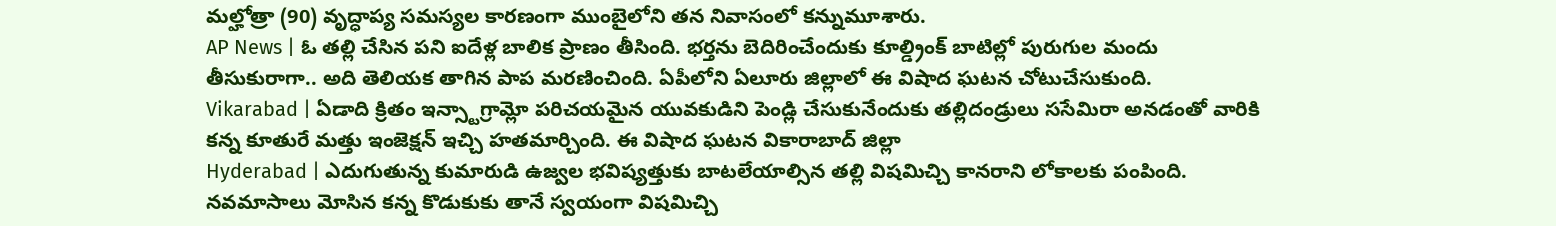మల్హోత్రా (90) వృద్ధాప్య సమస్యల కారణంగా ముంబైలోని తన నివాసంలో కన్నుమూశారు.
AP News | ఓ తల్లి చేసిన పని ఐదేళ్ల బాలిక ప్రాణం తీసింది. భర్తను బెదిరించేందుకు కూల్డ్రింక్ బాటిల్లో పురుగుల మందు తీసుకురాగా.. అది తెలియక తాగిన పాప మరణించింది. ఏపీలోని ఏలూరు జిల్లాలో ఈ విషాద ఘటన చోటుచేసుకుంది.
Vikarabad | ఏడాది క్రితం ఇన్స్టాగ్రామ్లో పరిచయమైన యువకుడిని పెండ్లి చేసుకునేందుకు తల్లిదండ్రులు ససేమిరా అనడంతో వారికి కన్న కూతురే మత్తు ఇంజెక్షన్ ఇచ్చి హతమార్చింది. ఈ విషాద ఘటన వికారాబాద్ జిల్లా
Hyderabad | ఎదుగుతున్న కుమారుడి ఉజ్వల భవిష్యత్తుకు బాటలేయాల్సిన తల్లి విషమిచ్చి కానరాని లోకాలకు పంపింది. నవమాసాలు మోసిన కన్న కొడుకుకు తానే స్వయంగా విషమిచ్చి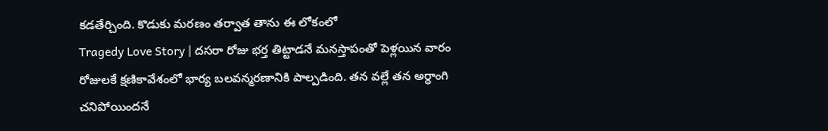కడతేర్చింది. కొడుకు మరణం తర్వాత తాను ఈ లోకంలో
Tragedy Love Story | దసరా రోజు భర్త తిట్టాడనే మనస్తాపంతో పెళ్లయిన వారం రోజులకే క్షణికావేశంలో భార్య బలవన్మరణానికి పాల్పడింది. తన వల్లే తన అర్ధాంగి చనిపోయిందనే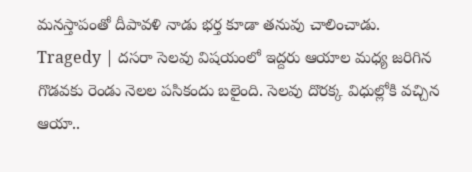మనస్తాపంతో దీపావళి నాడు భర్త కూడా తనువు చాలించాడు.
Tragedy | దసరా సెలవు విషయంలో ఇద్దరు ఆయాల మధ్య జరిగిన గొడవకు రెండు నెలల పసికందు బలైంది. సెలవు దొరక్క విధుల్లోకి వచ్చిన ఆయా..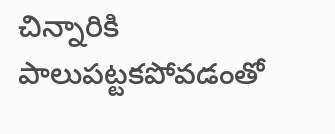చిన్నారికి పాలుపట్టకపోవడంతో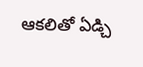ఆకలితో ఏడ్చి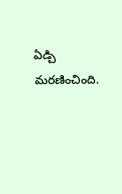ఏడ్చి మరణించింది.